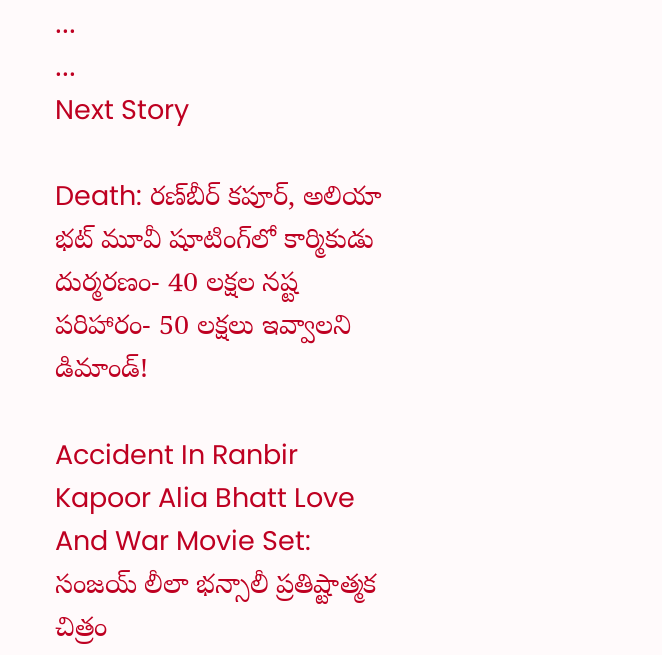...
...
Next Story

Death: రణ్‌బీర్ కపూర్, అలియా భట్ మూవీ షూటింగ్‌లో కార్మికుడు దుర్మరణం- 40 లక్షల నష్ట పరిహారం- 50 లక్షలు ఇవ్వాలని డిమాండ్!

Accident In Ranbir Kapoor Alia Bhatt Love And War Movie Set: సంజయ్ లీలా భన్సాలీ ప్రతిష్టాత్మక చిత్రం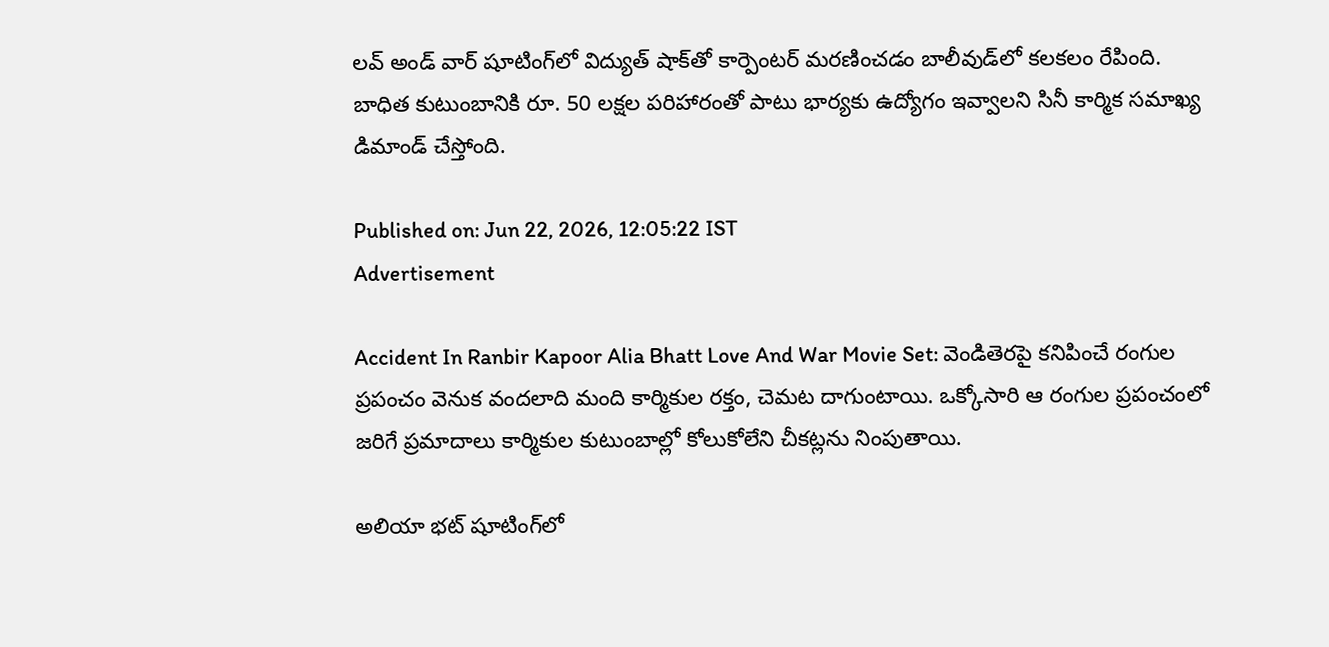లవ్ అండ్ వార్ షూటింగ్‌లో విద్యుత్ షాక్‌తో కార్పెంటర్ మరణించడం బాలీవుడ్‌లో కలకలం రేపింది. బాధిత కుటుంబానికి రూ. 50 లక్షల పరిహారంతో పాటు భార్యకు ఉద్యోగం ఇవ్వాలని సినీ కార్మిక సమాఖ్య డిమాండ్ చేస్తోంది.

Published on: Jun 22, 2026, 12:05:22 IST
Advertisement

Accident In Ranbir Kapoor Alia Bhatt Love And War Movie Set: వెండితెరపై కనిపించే రంగుల ప్రపంచం వెనుక వందలాది మంది కార్మికుల రక్తం, చెమట దాగుంటాయి. ఒక్కోసారి ఆ రంగుల ప్రపంచంలో జరిగే ప్రమాదాలు కార్మికుల కుటుంబాల్లో కోలుకోలేని చీకట్లను నింపుతాయి.

అలియా భట్ షూటింగ్‌లో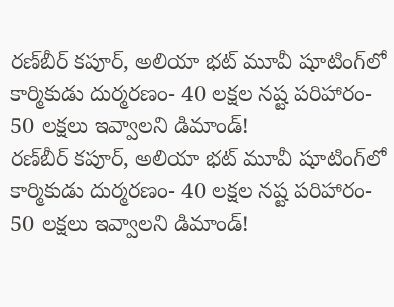రణ్‌బీర్ కపూర్, అలియా భట్ మూవీ షూటింగ్‌లో కార్మికుడు దుర్మరణం- 40 లక్షల నష్ట పరిహారం- 50 లక్షలు ఇవ్వాలని డిమాండ్!
రణ్‌బీర్ కపూర్, అలియా భట్ మూవీ షూటింగ్‌లో కార్మికుడు దుర్మరణం- 40 లక్షల నష్ట పరిహారం- 50 లక్షలు ఇవ్వాలని డిమాండ్!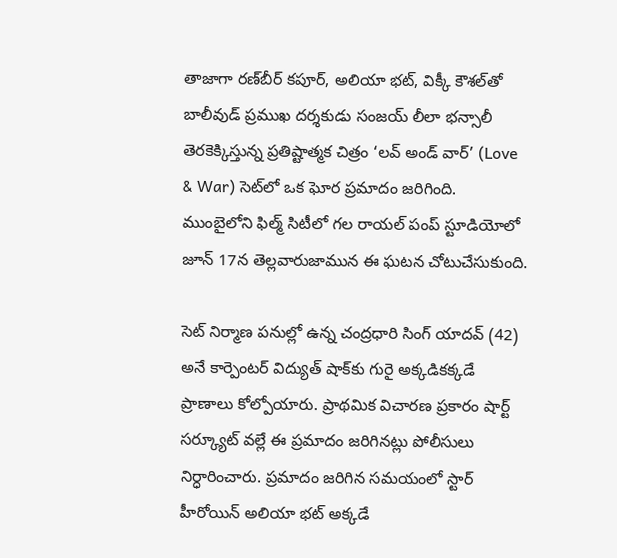తాజాగా రణ్‌బీర్ కపూర్, అలియా భట్, విక్కీ కౌశల్‌తో బాలీవుడ్ ప్రముఖ దర్శకుడు సంజయ్ లీలా భన్సాలీ తెరకెక్కిస్తున్న ప్రతిష్టాత్మక చిత్రం ‘లవ్ అండ్ వార్’ (Love & War) సెట్‌లో ఒక ఘోర ప్రమాదం జరిగింది. ముంబైలోని ఫిల్మ్ సిటీలో గల రాయల్ పంప్ స్టూడియోలో జూన్ 17న తెల్లవారుజామున ఈ ఘటన చోటుచేసుకుంది.

సెట్ నిర్మాణ పనుల్లో ఉన్న చంద్రధారి సింగ్ యాదవ్ (42) అనే కార్పెంటర్ విద్యుత్ షాక్‌కు గురై అక్కడికక్కడే ప్రాణాలు కోల్పోయారు. ప్రాథమిక విచారణ ప్రకారం షార్ట్ సర్క్యూట్ వల్లే ఈ ప్రమాదం జరిగినట్లు పోలీసులు నిర్ధారించారు. ప్రమాదం జరిగిన సమయంలో స్టార్ హీరోయిన్ అలియా భట్ అక్కడే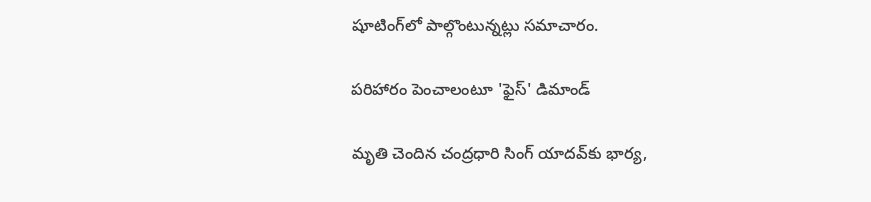షూటింగ్‌లో పాల్గొంటున్నట్లు సమాచారం.

పరిహారం పెంచాలంటూ 'ఫైస్' డిమాండ్

మృతి చెందిన చంద్రధారి సింగ్ యాదవ్‌కు భార్య,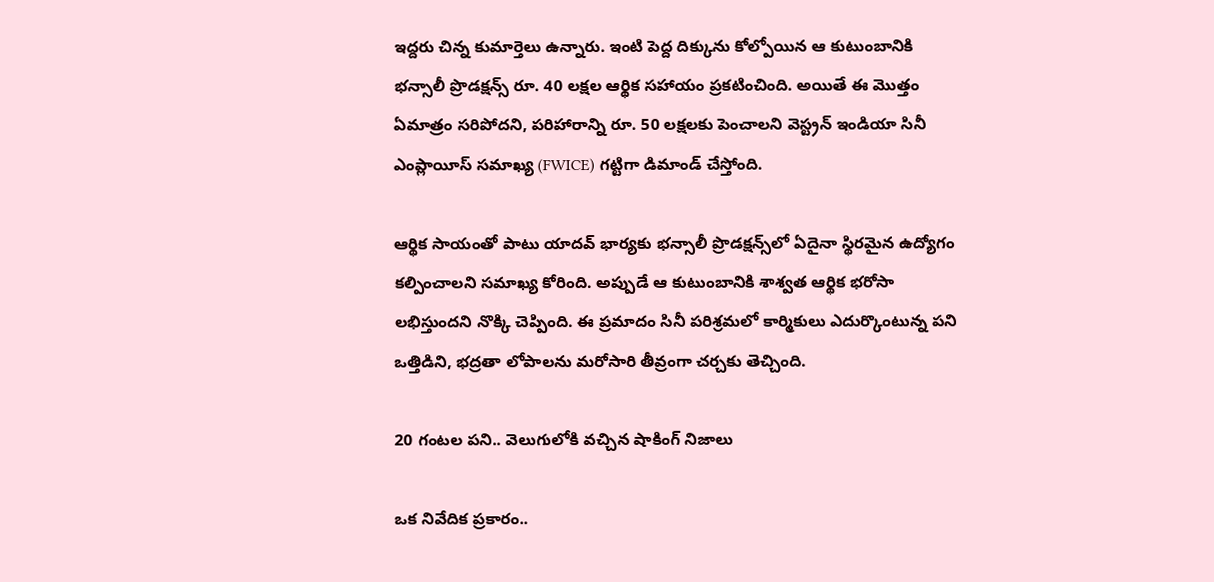ఇద్దరు చిన్న కుమార్తెలు ఉన్నారు. ఇంటి పెద్ద దిక్కును కోల్పోయిన ఆ కుటుంబానికి భన్సాలీ ప్రొడక్షన్స్ రూ. 40 లక్షల ఆర్థిక సహాయం ప్రకటించింది. అయితే ఈ మొత్తం ఏమాత్రం సరిపోదని, పరిహారాన్ని రూ. 50 లక్షలకు పెంచాలని వెస్ట్రన్ ఇండియా సినీ ఎంప్లాయీస్ సమాఖ్య (FWICE) గట్టిగా డిమాండ్ చేస్తోంది.

ఆర్థిక సాయంతో పాటు యాదవ్ భార్యకు భన్సాలీ ప్రొడక్షన్స్‌లో ఏదైనా స్థిరమైన ఉద్యోగం కల్పించాలని సమాఖ్య కోరింది. అప్పుడే ఆ కుటుంబానికి శాశ్వత ఆర్థిక భరోసా లభిస్తుందని నొక్కి చెప్పింది. ఈ ప్రమాదం సినీ పరిశ్రమలో కార్మికులు ఎదుర్కొంటున్న పని ఒత్తిడిని, భద్రతా లోపాలను మరోసారి తీవ్రంగా చర్చకు తెచ్చింది.

20 గంటల పని.. వెలుగులోకి వచ్చిన షాకింగ్ నిజాలు

ఒక నివేదిక ప్రకారం..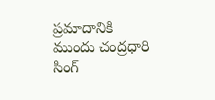ప్రమాదానికి ముందు చంద్రధారి సింగ్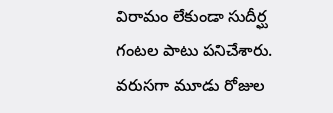విరామం లేకుండా సుదీర్ఘ గంటల పాటు పనిచేశారు. వరుసగా మూడు రోజుల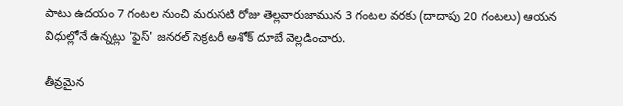పాటు ఉదయం 7 గంటల నుంచి మరుసటి రోజు తెల్లవారుజామున 3 గంటల వరకు (దాదాపు 20 గంటలు) ఆయన విధుల్లోనే ఉన్నట్లు 'ఫైస్' జనరల్ సెక్రటరీ అశోక్ దూబే వెల్లడించారు.

తీవ్రమైన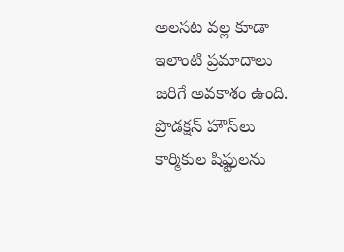అలసట వల్ల కూడా ఇలాంటి ప్రమాదాలు జరిగే అవకాశం ఉంది. ప్రొడక్షన్ హౌస్‌లు కార్మికుల షిఫ్టులను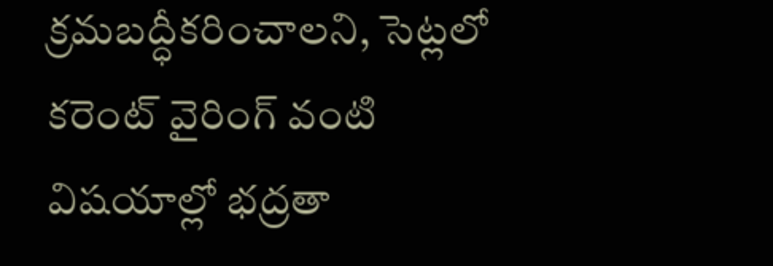క్రమబద్ధీకరించాలని, సెట్లలో కరెంట్ వైరింగ్ వంటి విషయాల్లో భద్రతా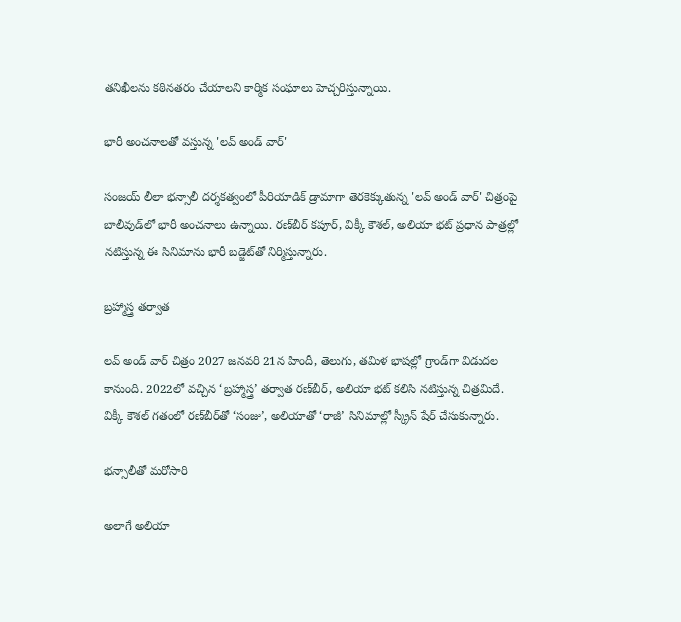తనిఖీలను కఠినతరం చేయాలని కార్మిక సంఘాలు హెచ్చరిస్తున్నాయి.

భారీ అంచనాలతో వస్తున్న 'లవ్ అండ్ వార్'

సంజయ్ లీలా భన్సాలీ దర్శకత్వంలో పీరియాడిక్ డ్రామాగా తెరకెక్కుతున్న 'లవ్ అండ్ వార్' చిత్రంపై బాలీవుడ్‌లో భారీ అంచనాలు ఉన్నాయి. రణ్‌బీర్ కపూర్, విక్కీ కౌశల్, అలియా భట్ ప్రధాన పాత్రల్లో నటిస్తున్న ఈ సినిమాను భారీ బడ్జెట్‌తో నిర్మిస్తున్నారు.

బ్రహ్మాస్త్ర తర్వాత

లవ్ అండ్ వార్ చిత్రం 2027 జనవరి 21న హిందీ, తెలుగు, తమిళ భాషల్లో గ్రాండ్‌గా విడుదల కానుంది. 2022లో వచ్చిన ‘బ్రహ్మాస్త్ర’ తర్వాత రణ్‌బీర్, అలియా భట్ కలిసి నటిస్తున్న చిత్రమిదే. విక్కీ కౌశల్ గతంలో రణ్‌బీర్‌తో ‘సంజు’, అలియాతో ‘రాజీ’ సినిమాల్లో స్క్రీన్ షేర్ చేసుకున్నారు.

భన్సాలీతో మరోసారి

అలాగే అలియా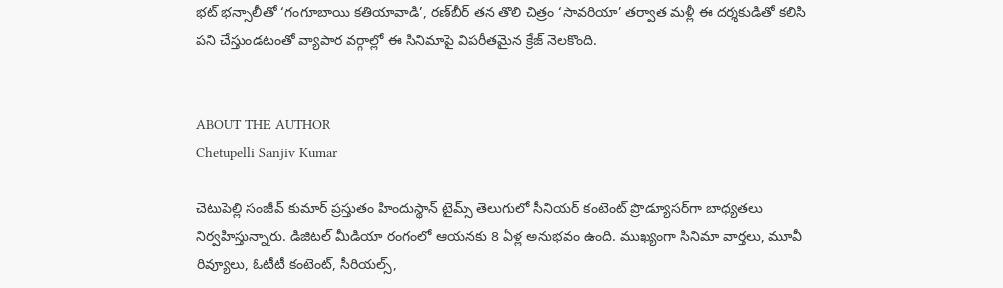భట్ భన్సాలీతో ‘గంగూబాయి కతియావాడి’, రణ్‌బీర్ తన తొలి చిత్రం ‘సావరియా’ తర్వాత మళ్లీ ఈ దర్శకుడితో కలిసి పని చేస్తుండటంతో వ్యాపార వర్గాల్లో ఈ సినిమాపై విపరీతమైన క్రేజ్ నెలకొంది.


ABOUT THE AUTHOR
Chetupelli Sanjiv Kumar

చెటుపెల్లి సంజీవ్ కుమార్ ప్రస్తుతం హిందుస్థాన్ టైమ్స్ తెలుగులో సీనియర్ కంటెంట్ ప్రొడ్యూసర్‌గా బాధ్యతలు నిర్వహిస్తున్నారు. డిజిటల్ మీడియా రంగంలో ఆయనకు 8 ఏళ్ల అనుభవం ఉంది. ముఖ్యంగా సినిమా వార్తలు, మూవీ రివ్యూలు, ఓటీటీ కంటెంట్, సీరియల్స్,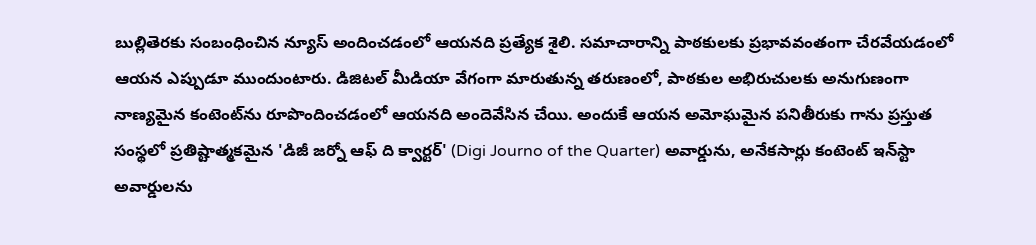బుల్లితెరకు సంబంధించిన న్యూస్ అందించడంలో ఆయనది ప్రత్యేక శైలి. సమాచారాన్ని పాఠకులకు ప్రభావవంతంగా చేరవేయడంలో ఆయన ఎప్పుడూ ముందుంటారు. డిజిటల్ మీడియా వేగంగా మారుతున్న తరుణంలో, పాఠకుల అభిరుచులకు అనుగుణంగా నాణ్యమైన కంటెంట్‌ను రూపొందించడంలో ఆయనది అందెవేసిన చేయి. అందుకే ఆయన అమోఘమైన పనితీరుకు గాను ప్రస్తుత సంస్థలో ప్రతిష్టాత్మకమైన 'డిజీ జర్నో ఆఫ్ ది క్వార్టర్' (Digi Journo of the Quarter) అవార్డును, అనేకసార్లు కంటెంట్ ఇన్‌స్టా అవార్డులను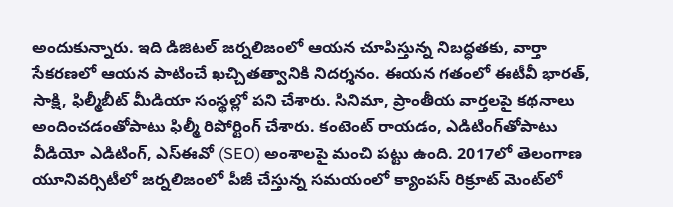అందుకున్నారు. ఇది డిజిటల్ జర్నలిజంలో ఆయన చూపిస్తున్న నిబద్ధతకు, వార్తా సేకరణలో ఆయన పాటించే ఖచ్చితత్వానికి నిదర్శనం. ఈయన గతంలో ఈటీవీ భారత్, సాక్షి, ఫిల్మీబీట్ మీడియా సంస్థల్లో పని చేశారు. సినిమా, ప్రాంతీయ వార్తలపై కథనాలు అందించడంతోపాటు ఫిల్మీ రిపోర్టింగ్ చేశారు. కంటెంట్ రాయడం, ఎడిటింగ్‌తోపాటు వీడియో ఎడిటింగ్, ఎస్‌ఈవో (SEO) అంశాలపై మంచి పట్టు ఉంది. 2017లో తెలంగాణ యూనివర్సిటీలో జర్నలిజంలో పీజీ చేస్తున్న సమయంలో క్యాంపస్ రిక్రూట్ మెంట్‌లో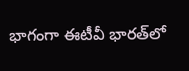భాగంగా ఈటీవీ భారత్‌లో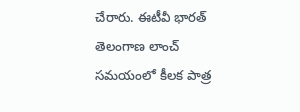చేరారు. ఈటీవీ భారత్ తెలంగాణ లాంచ్ సమయంలో కీలక పాత్ర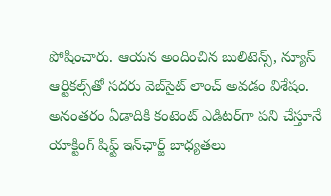పోషించారు. ఆయన అందించిన బులిటెన్స్, న్యూస్ ఆర్టికల్స్‌తో సదరు వెబ్‌సైట్ లాంచ్ అవడం విశేషం. అనంతరం ఏడాదికి కంటెంట్ ఎడిటర్‌గా పని చేస్తూనే యాక్టింగ్ షిఫ్ట్ ఇన్‌ఛార్జ్ బాధ్యతలు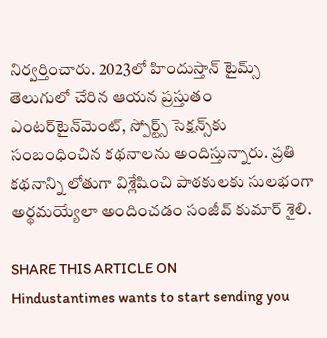నిర్వర్తించారు. 2023లో హిందుస్తాన్ టైమ్స్ తెలుగులో చేరిన ఆయన ప్రస్తుతం ఎంటర్‌టైన్‌మెంట్, స్పోర్ట్స్ సెక్షన్స్‌కు సంబంధించిన కథనాలను అందిస్తున్నారు. ప్రతి కథనాన్ని లోతుగా విశ్లేషించి పాఠకులకు సులభంగా అర్థమయ్యేలా అందించడం సంజీవ్ కుమార్ శైలి.

SHARE THIS ARTICLE ON
Hindustantimes wants to start sending you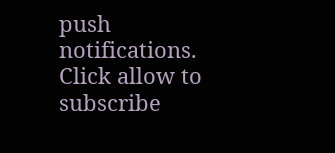push notifications. Click allow to subscribe